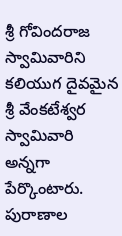శ్రీ గోవిందరాజ స్వామివారిని కలియుగ దైవమైన శ్రీ వేంకటేశ్వర స్వామివారి అన్నగా పేర్కొంటారు. పురాణాల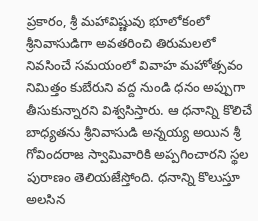ప్రకారం, శ్రీ మహావిష్ణువు భూలోకంలో శ్రీనివాసుడిగా అవతరించి తిరుమలలో నివసించే సమయంలో వివాహ మహోత్సవం నిమిత్తం కుబేరుని వద్ద నుండి ధనం అప్పుగా తీసుకున్నారని విశ్వసిస్తారు. ఆ ధనాన్ని కొలిచే బాధ్యతను శ్రీనివాసుడి అన్నయ్య అయిన శ్రీ గోవిందరాజ స్వామివారికి అప్పగించారని స్థల పురాణం తెలియజేస్తోంది. ధనాన్ని కొలుస్తూ అలసిన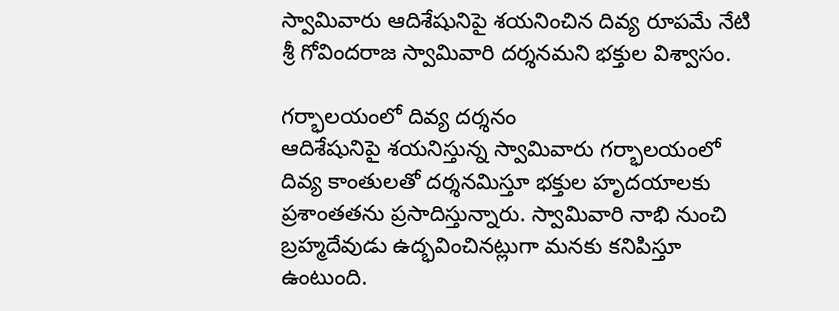స్వామివారు ఆదిశేషునిపై శయనించిన దివ్య రూపమే నేటి శ్రీ గోవిందరాజ స్వామివారి దర్శనమని భక్తుల విశ్వాసం.

గర్భాలయంలో దివ్య దర్శనం
ఆదిశేషునిపై శయనిస్తున్న స్వామివారు గర్భాలయంలో దివ్య కాంతులతో దర్శనమిస్తూ భక్తుల హృదయాలకు ప్రశాంతతను ప్రసాదిస్తున్నారు. స్వామివారి నాభి నుంచి బ్రహ్మదేవుడు ఉద్భవించినట్లుగా మనకు కనిపిస్తూ ఉంటుంది.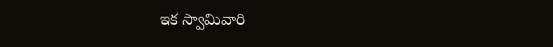ఇక స్వామివారి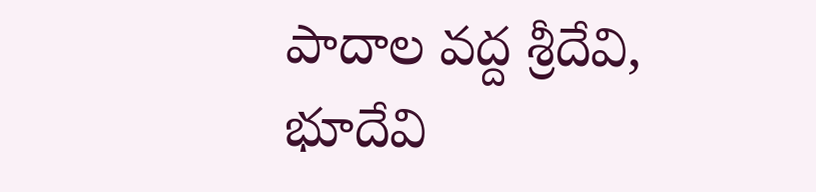పాదాల వద్ద శ్రీదేవి, భూదేవి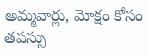అమ్మవార్లు, మోక్షం కోసం తపస్సు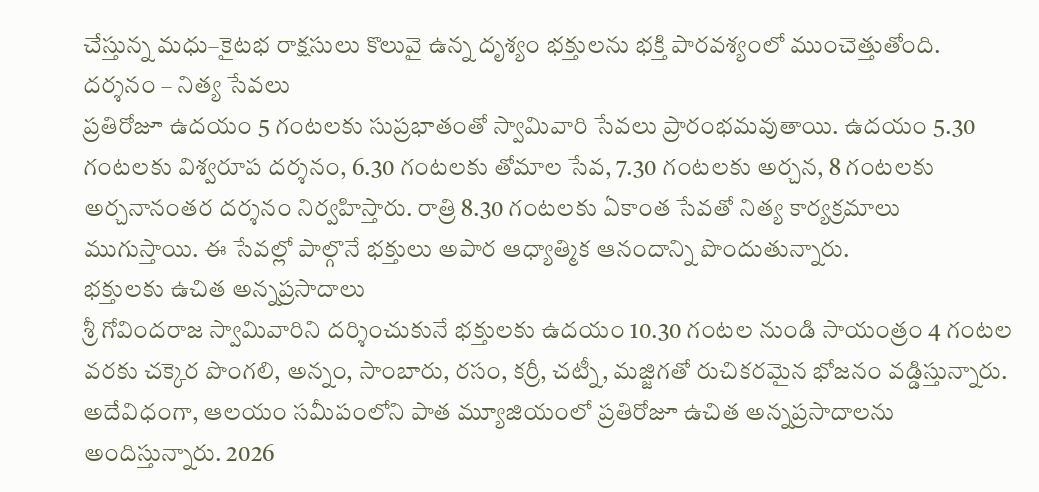చేస్తున్న మధు–కైటభ రాక్షసులు కొలువై ఉన్న దృశ్యం భక్తులను భక్తి పారవశ్యంలో ముంచెత్తుతోంది.
దర్శనం – నిత్య సేవలు
ప్రతిరోజూ ఉదయం 5 గంటలకు సుప్రభాతంతో స్వామివారి సేవలు ప్రారంభమవుతాయి. ఉదయం 5.30 గంటలకు విశ్వరూప దర్శనం, 6.30 గంటలకు తోమాల సేవ, 7.30 గంటలకు అర్చన, 8 గంటలకు అర్చనానంతర దర్శనం నిర్వహిస్తారు. రాత్రి 8.30 గంటలకు ఏకాంత సేవతో నిత్య కార్యక్రమాలు ముగుస్తాయి. ఈ సేవల్లో పాల్గొనే భక్తులు అపార ఆధ్యాత్మిక ఆనందాన్ని పొందుతున్నారు.
భక్తులకు ఉచిత అన్నప్రసాదాలు
శ్రీ గోవిందరాజ స్వామివారిని దర్శించుకునే భక్తులకు ఉదయం 10.30 గంటల నుండి సాయంత్రం 4 గంటల వరకు చక్కెర పొంగలి, అన్నం, సాంబారు, రసం, కర్రీ, చట్నీ, మజ్జిగతో రుచికరమైన భోజనం వడ్డిస్తున్నారు. అదేవిధంగా, ఆలయం సమీపంలోని పాత మ్యూజియంలో ప్రతిరోజూ ఉచిత అన్నప్రసాదాలను అందిస్తున్నారు. 2026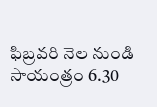ఫిబ్రవరి నెల నుండి సాయంత్రం 6.30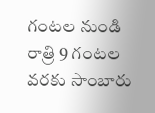గంటల నుండి రాత్రి 9 గంటల వరకు సాంబారు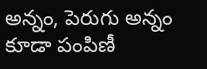అన్నం, పెరుగు అన్నం కూడా పంపిణీ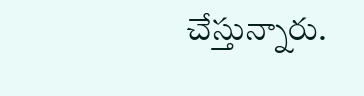చేస్తున్నారు.